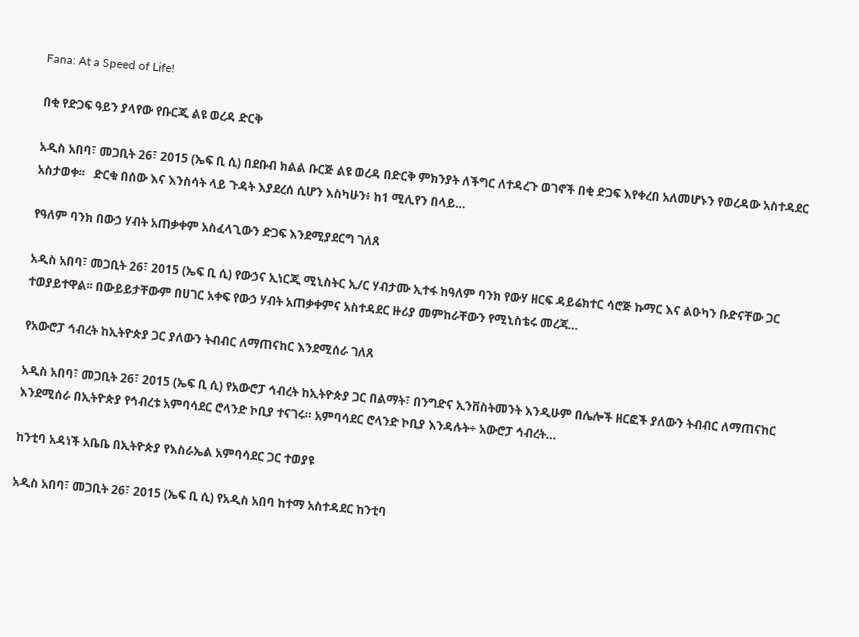Fana: At a Speed of Life!

በቂ የድጋፍ ዓይን ያላየው የቡርጂ ልዩ ወረዳ ድርቅ

አዲስ አበባ፣ መጋቢት 26፣ 2015 (ኤፍ ቢ ሲ) በደቡብ ክልል ቡርጅ ልዩ ወረዳ በድርቅ ምክንያት ለችግር ለተዳረጉ ወገኖች በቂ ድጋፍ እየቀረበ አለመሆኑን የወረዳው አስተዳደር አስታወቀ፡፡   ድርቁ በሰው እና እንስሳት ላይ ጉዳት እያደረሰ ሲሆን እስካሁን፥ ከ1 ሚሊየን በላይ…

የዓለም ባንክ በውኃ ሃብት አጠቃቀም አስፈላጊውን ድጋፍ እንደሚያደርግ ገለጸ

አዲስ አበባ፣ መጋቢት 26፣ 2015 (ኤፍ ቢ ሲ) የውኃና ኢነርጂ ሚኒስትር ኢ/ር ሃብታሙ ኢተፋ ከዓለም ባንክ የውሃ ዘርፍ ዳይሬክተር ሳሮጅ ኩማር እና ልዑካን ቡድናቸው ጋር ተወያይተዋል፡፡ በውይይታቸውም በሀገር አቀፍ የውኃ ሃብት አጠቃቀምና አስተዳደር ዙሪያ መምከራቸውን የሚኒስቴሩ መረጃ…

የአውሮፓ ኅብረት ከኢትዮጵያ ጋር ያለውን ትብብር ለማጠናከር እንደሚሰራ ገለጸ

አዲስ አበባ፣ መጋቢት 26፣ 2015 (ኤፍ ቢ ሲ) የአውሮፓ ኅብረት ከኢትዮጵያ ጋር በልማት፣ በንግድና ኢንቨስትመንት እንዲሁም በሌሎች ዘርፎች ያለውን ትብብር ለማጠናከር እንደሚሰራ በኢትዮጵያ የኅብረቱ አምባሳደር ሮላንድ ኮቢያ ተናገሩ። አምባሳደር ሮላንድ ኮቢያ እንዳሉት÷ አውሮፓ ኅብረት…

ከንቲባ አዳነች አቤቤ በኢትዮጵያ የእስራኤል አምባሳደር ጋር ተወያዩ

አዲስ አበባ፣ መጋቢት 26፣ 2015 (ኤፍ ቢ ሲ) የአዲስ አበባ ከተማ አስተዳደር ከንቲባ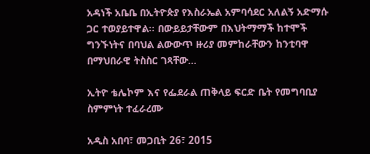አዳነች አቤቤ በኢትዮጵያ የእስራኤል አምባሳደር አለልኝ አድማሱ ጋር ተወያይተዋል፡፡ በውይይታቸውም በእህትማማች ከተሞች ግንኙነትና በባህል ልውውጥ ዙሪያ መምከራቸውን ከንቲባዋ በማህበራዊ ትስስር ገጻቸው…

ኢትዮ ቴሌኮም እና የፌደራል ጠቅላይ ፍርድ ቤት የመግባቢያ ስምምነት ተፈራረሙ

አዲስ አበባ፣ መጋቢት 26፣ 2015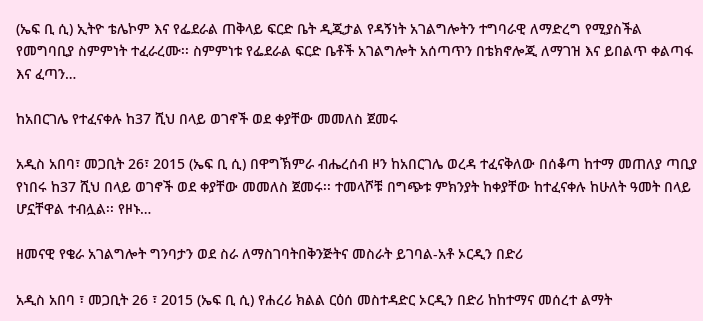(ኤፍ ቢ ሲ) ኢትዮ ቴሌኮም እና የፌደራል ጠቅላይ ፍርድ ቤት ዲጂታል የዳኝነት አገልግሎትን ተግባራዊ ለማድረግ የሚያስችል የመግባቢያ ስምምነት ተፈራረሙ፡፡ ስምምነቱ የፌደራል ፍርድ ቤቶች አገልግሎት አሰጣጥን በቴክኖሎጂ ለማገዝ እና ይበልጥ ቀልጣፋ እና ፈጣን…

ከአበርገሌ የተፈናቀሉ ከ37 ሺህ በላይ ወገኖች ወደ ቀያቸው መመለስ ጀመሩ

አዲስ አበባ፣ መጋቢት 26፣ 2015 (ኤፍ ቢ ሲ) በዋግኽምራ ብሔረሰብ ዞን ከአበርገሌ ወረዳ ተፈናቅለው በሰቆጣ ከተማ መጠለያ ጣቢያ የነበሩ ከ37 ሺህ በላይ ወገኖች ወደ ቀያቸው መመለስ ጀመሩ፡፡ ተመላሾቹ በግጭቱ ምክንያት ከቀያቸው ከተፈናቀሉ ከሁለት ዓመት በላይ ሆኗቸዋል ተብሏል፡፡ የዞኑ…

ዘመናዊ የቄራ አገልግሎት ግንባታን ወደ ስራ ለማስገባትበቅንጅትና መስራት ይገባል-አቶ ኦርዲን በድሪ

አዲስ አበባ ፣ መጋቢት 26 ፣ 2015 (ኤፍ ቢ ሲ) የሐረሪ ክልል ርዕሰ መስተዳድር ኦርዲን በድሪ ከከተማና መሰረተ ልማት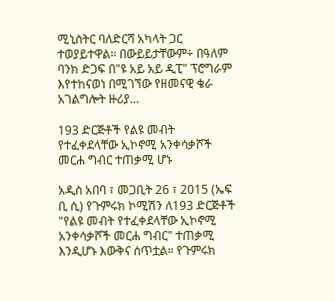ሚኒስትር ባለድርሻ አካላት ጋር ተወያይተዋል፡፡ በውይይታቸውም÷ በዓለም ባንክ ድጋፍ በ"ዩ አይ አይ ዲፒ" ፕሮግራም እየተከናወነ በሚገኘው የዘመናዊ ቄራ አገልግሎት ዙሪያ…

193 ድርጅቶች የልዩ መብት የተፈቀደላቸው ኢኮኖሚ አንቀሳቃሾች መርሐ ግብር ተጠቃሚ ሆኑ

አዲስ አበባ ፣ መጋቢት 26 ፣ 2015 (ኤፍ ቢ ሲ) የጉምሩክ ኮሚሽን ለ193 ድርጅቶች "የልዩ መብት የተፈቀደላቸው ኢኮኖሚ አንቀሳቃሾች መርሐ ግብር" ተጠቃሚ እንዲሆኑ እውቅና ሰጥቷል። የጉምሩክ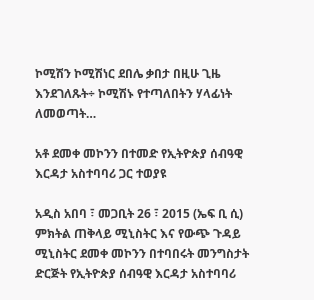ኮሚሽን ኮሚሽነር ደበሌ ቃበታ በዚሁ ጊዜ እንደገለጹት÷ ኮሚሽኑ የተጣለበትን ሃላፊነት ለመወጣት…

አቶ ደመቀ መኮንን በተመድ የኢትዮጵያ ሰብዓዊ እርዳታ አስተባባሪ ጋር ተወያዩ

አዲስ አበባ ፣ መጋቢት 26 ፣ 2015 (ኤፍ ቢ ሲ) ምክትል ጠቅላይ ሚኒስትር እና የውጭ ጉዳይ ሚኒስትር ደመቀ መኮንን በተባበሩት መንግስታት ድርጅት የኢትዮጵያ ሰብዓዊ እርዳታ አስተባባሪ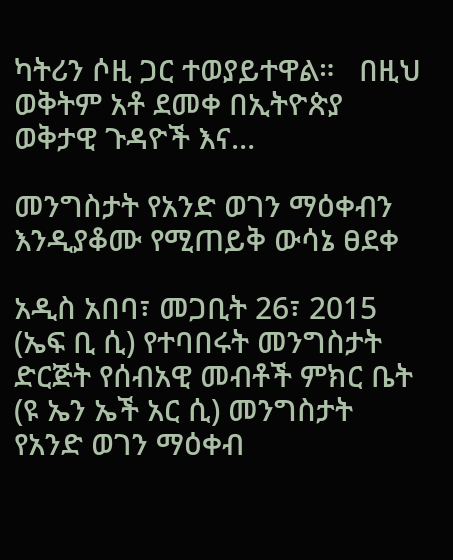ካትሪን ሶዚ ጋር ተወያይተዋል።   በዚህ ወቅትም አቶ ደመቀ በኢትዮጵያ ወቅታዊ ጉዳዮች እና…

መንግስታት የአንድ ወገን ማዕቀብን እንዲያቆሙ የሚጠይቅ ውሳኔ ፀደቀ

አዲስ አበባ፣ መጋቢት 26፣ 2015 (ኤፍ ቢ ሲ) የተባበሩት መንግስታት ድርጅት የሰብአዊ መብቶች ምክር ቤት (ዩ ኤን ኤች አር ሲ) መንግስታት የአንድ ወገን ማዕቀብ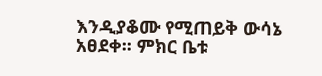እንዲያቆሙ የሚጠይቅ ውሳኔ አፀደቀ፡፡ ምክር ቤቱ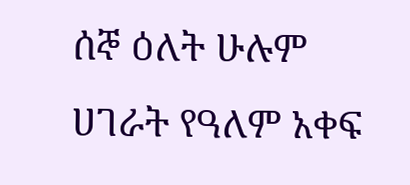ሰኞ ዕለት ሁሉም ሀገራት የዓለም አቀፍ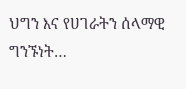ህግን እና የሀገራትን ሰላማዊ ግንኙነት…